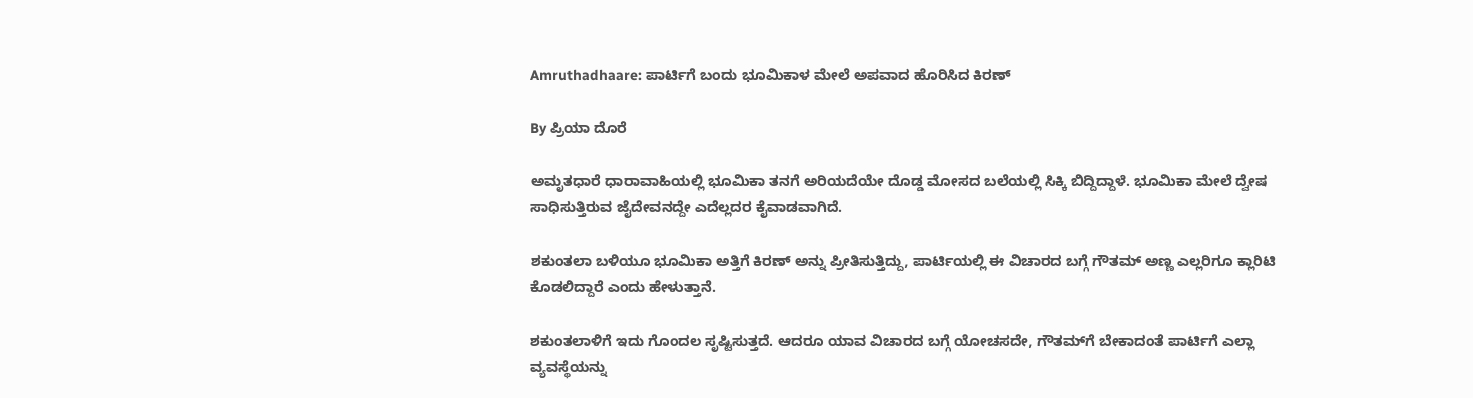Amruthadhaare: ಪಾರ್ಟಿಗೆ ಬಂದು ಭೂಮಿಕಾಳ ಮೇಲೆ ಅಪವಾದ ಹೊರಿಸಿದ ಕಿರಣ್

By ಪ್ರಿಯಾ ದೊರೆ

ಅಮೃತಧಾರೆ ಧಾರಾವಾಹಿಯಲ್ಲಿ ಭೂಮಿಕಾ ತನಗೆ ಅರಿಯದೆಯೇ ದೊಡ್ಡ ಮೋಸದ ಬಲೆಯಲ್ಲಿ ಸಿಕ್ಕಿ ಬಿದ್ದಿದ್ದಾಳೆ. ಭೂಮಿಕಾ ಮೇಲೆ ದ್ವೇಷ ಸಾಧಿಸುತ್ತಿರುವ ಜೈದೇವನದ್ದೇ ಎದೆಲ್ಲದರ ಕೈವಾಡವಾಗಿದೆ.

ಶಕುಂತಲಾ ಬಳಿಯೂ ಭೂಮಿಕಾ ಅತ್ತಿಗೆ ಕಿರಣ್ ಅನ್ನು ಪ್ರೀತಿಸುತ್ತಿದ್ದು, ಪಾರ್ಟಿಯಲ್ಲಿ ಈ ವಿಚಾರದ ಬಗ್ಗೆ ಗೌತಮ್ ಅಣ್ಣ ಎಲ್ಲರಿಗೂ ಕ್ಲಾರಿಟಿ ಕೊಡಲಿದ್ದಾರೆ ಎಂದು ಹೇಳುತ್ತಾನೆ.

ಶಕುಂತಲಾಳಿಗೆ ಇದು ಗೊಂದಲ ಸೃಷ್ಟಿಸುತ್ತದೆ. ಆದರೂ ಯಾವ ವಿಚಾರದ ಬಗ್ಗೆ ಯೋಚಸದೇ, ಗೌತಮ್‌ಗೆ ಬೇಕಾದಂತೆ ಪಾರ್ಟಿಗೆ ಎಲ್ಲಾ ವ್ಯವಸ್ಥೆಯನ್ನು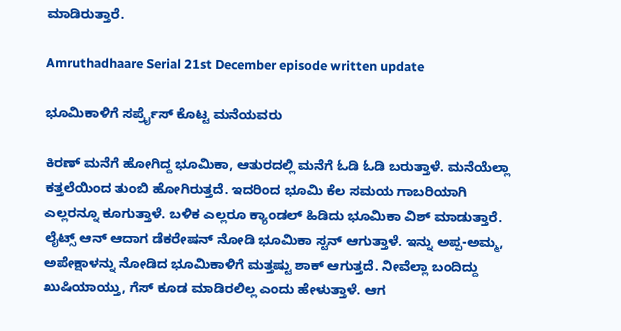ಮಾಡಿರುತ್ತಾರೆ.

Amruthadhaare Serial 21st December episode written update

ಭೂಮಿಕಾಳಿಗೆ ಸರ್ಪ್ರೈಸ್ ಕೊಟ್ಟ ಮನೆಯವರು

ಕಿರಣ್ ಮನೆಗೆ ಹೋಗಿದ್ದ ಭೂಮಿಕಾ, ಆತುರದಲ್ಲಿ ಮನೆಗೆ ಓಡಿ ಓಡಿ ಬರುತ್ತಾಳೆ. ಮನೆಯೆಲ್ಲಾ ಕತ್ತಲೆಯಿಂದ ತುಂಬಿ ಹೋಗಿರುತ್ತದೆ. ಇದರಿಂದ ಭೂಮಿ ಕೆಲ ಸಮಯ ಗಾಬರಿಯಾಗಿ ಎಲ್ಲರನ್ನೂ ಕೂಗುತ್ತಾಳೆ. ಬಳಿಕ ಎಲ್ಲರೂ ಕ್ಯಾಂಡಲ್ ಹಿಡಿದು ಭೂಮಿಕಾ ವಿಶ್ ಮಾಡುತ್ತಾರೆ. ಲೈಟ್ಸ್ ಆನ್ ಆದಾಗ ಡೆಕರೇಷನ್ ನೋಡಿ ಭೂಮಿಕಾ ಸ್ಟನ್ ಆಗುತ್ತಾಳೆ. ಇನ್ನು ಅಪ್ಪ-ಅಮ್ಮ, ಅಪೇಕ್ಷಾಳನ್ನು ನೋಡಿದ ಭೂಮಿಕಾಳಿಗೆ ಮತ್ತಷ್ಟು ಶಾಕ್ ಆಗುತ್ತದೆ. ನೀವೆಲ್ಲಾ ಬಂದಿದ್ದು ಖುಷಿಯಾಯ್ತು, ಗೆಸ್ ಕೂಡ ಮಾಡಿರಲಿಲ್ಲ ಎಂದು ಹೇಳುತ್ತಾಳೆ. ಆಗ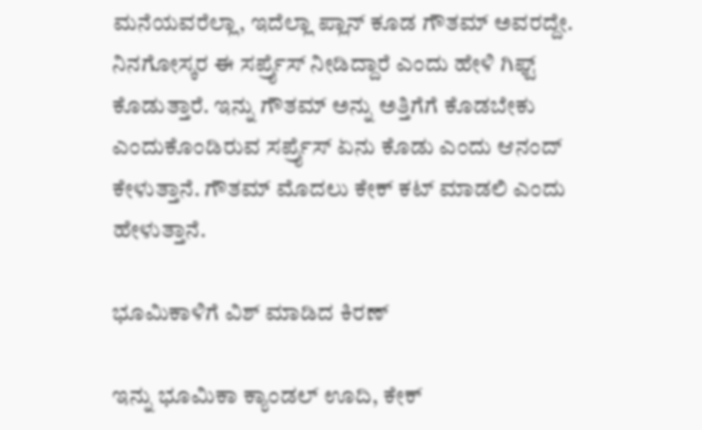ಮನೆಯವರೆಲ್ಲಾ, ಇದೆಲ್ಲಾ ಪ್ಲಾನ್ ಕೂಡ ಗೌತಮ್ ಅವರದ್ದೇ. ನಿನಗೋಸ್ಕರ ಈ ಸರ್ಪ್ರೈಸ್ ನೀಡಿದ್ದಾರೆ ಎಂದು ಹೇಳಿ ಗಿಫ್ಟ್ ಕೊಡುತ್ತಾರೆ. ಇನ್ನು ಗೌತಮ್ ಅನ್ನು ಅತ್ತಿಗೆಗೆ ಕೊಡಬೇಕು ಎಂದುಕೊಂಡಿರುವ ಸರ್ಪ್ರೈಸ್ ಏನು ಕೊಡು ಎಂದು ಆನಂದ್ ಕೇಳುತ್ತಾನೆ. ಗೌತಮ್ ಮೊದಲು ಕೇಕ್ ಕಟ್ ಮಾಡಲಿ ಎಂದು ಹೇಳುತ್ತಾನೆ.

ಭೂಮಿಕಾಳಿಗೆ ವಿಶ್ ಮಾಡಿದ ಕಿರಣ್

ಇನ್ನು ಭೂಮಿಕಾ ಕ್ಯಾಂಡಲ್ ಊದಿ, ಕೇಕ್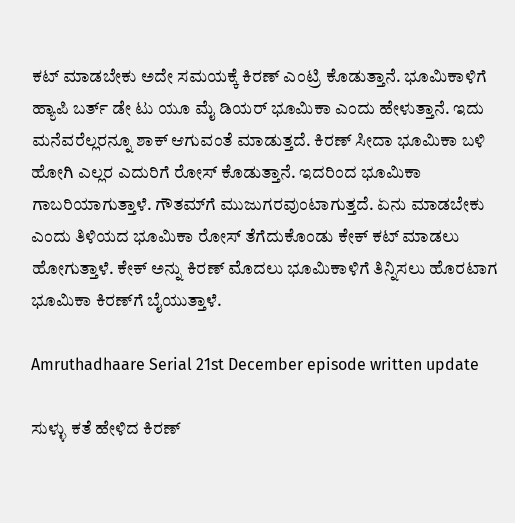ಕಟ್ ಮಾಡಬೇಕು ಅದೇ ಸಮಯಕ್ಕೆ ಕಿರಣ್ ಎಂಟ್ರಿ ಕೊಡುತ್ತಾನೆ. ಭೂಮಿಕಾಳಿಗೆ ಹ್ಯಾಪಿ ಬರ್ತ್ ಡೇ ಟು ಯೂ ಮೈ ಡಿಯರ್ ಭೂಮಿಕಾ ಎಂದು ಹೇಳುತ್ತಾನೆ. ಇದು ಮನೆವರೆಲ್ಲರನ್ನೂ ಶಾಕ್ ಆಗುವಂತೆ ಮಾಡುತ್ತದೆ. ಕಿರಣ್ ಸೀದಾ ಭೂಮಿಕಾ ಬಳಿ ಹೋಗಿ ಎಲ್ಲರ ಎದುರಿಗೆ ರೋಸ್ ಕೊಡುತ್ತಾನೆ. ಇದರಿಂದ ಭೂಮಿಕಾ ಗಾಬರಿಯಾಗುತ್ತಾಳೆ. ಗೌತಮ್‌ಗೆ ಮುಜುಗರವುಂಟಾಗುತ್ತದೆ. ಏನು ಮಾಡಬೇಕು ಎಂದು ತಿಳಿಯದ ಭೂಮಿಕಾ ರೋಸ್ ತೆಗೆದುಕೊಂಡು ಕೇಕ್ ಕಟ್ ಮಾಡಲು ಹೋಗುತ್ತಾಳೆ. ಕೇಕ್ ಅನ್ನು ಕಿರಣ್ ಮೊದಲು ಭೂಮಿಕಾಳಿಗೆ ತಿನ್ನಿಸಲು ಹೊರಟಾಗ ಭೂಮಿಕಾ ಕಿರಣ್‌ಗೆ ಬೈಯುತ್ತಾಳೆ.

Amruthadhaare Serial 21st December episode written update

ಸುಳ್ಳು ಕತೆ ಹೇಳಿದ ಕಿರಣ್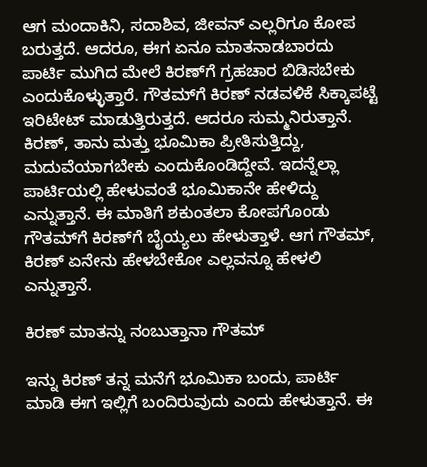ಆಗ ಮಂದಾಕಿನಿ, ಸದಾಶಿವ, ಜೀವನ್ ಎಲ್ಲರಿಗೂ ಕೋಪ ಬರುತ್ತದೆ. ಆದರೂ, ಈಗ ಏನೂ ಮಾತನಾಡಬಾರದು ಪಾರ್ಟಿ ಮುಗಿದ ಮೇಲೆ ಕಿರಣ್‌ಗೆ ಗ್ರಹಚಾರ ಬಿಡಿಸಬೇಕು ಎಂದುಕೊಳ್ಳುತ್ತಾರೆ. ಗೌತಮ್‌ಗೆ ಕಿರಣ್ ನಡವಳಿಕೆ ಸಿಕ್ಕಾಪಟ್ಟೆ ಇರಿಟೇಟ್ ಮಾಡುತ್ತಿರುತ್ತದೆ. ಆದರೂ ಸುಮ್ಮನಿರುತ್ತಾನೆ. ಕಿರಣ್, ತಾನು ಮತ್ತು ಭೂಮಿಕಾ ಪ್ರೀತಿಸುತ್ತಿದ್ದು, ಮದುವೆಯಾಗಬೇಕು ಎಂದುಕೊಂಡಿದ್ದೇವೆ. ಇದನ್ನೆಲ್ಲಾ ಪಾರ್ಟಿಯಲ್ಲಿ ಹೇಳುವಂತೆ ಭೂಮಿಕಾನೇ ಹೇಳಿದ್ದು ಎನ್ನುತ್ತಾನೆ. ಈ ಮಾತಿಗೆ ಶಕುಂತಲಾ ಕೋಪಗೊಂಡು ಗೌತಮ್‌ಗೆ ಕಿರಣ್‌ಗೆ ಬೈಯ್ಯಲು ಹೇಳುತ್ತಾಳೆ. ಆಗ ಗೌತಮ್, ಕಿರಣ್ ಏನೇನು ಹೇಳಬೇಕೋ ಎಲ್ಲವನ್ನೂ ಹೇಳಲಿ ಎನ್ನುತ್ತಾನೆ.

ಕಿರಣ್ ಮಾತನ್ನು ನಂಬುತ್ತಾನಾ ಗೌತಮ್

ಇನ್ನು ಕಿರಣ್ ತನ್ನ ಮನೆಗೆ ಭೂಮಿಕಾ ಬಂದು, ಪಾರ್ಟಿ ಮಾಡಿ ಈಗ ಇಲ್ಲಿಗೆ ಬಂದಿರುವುದು ಎಂದು ಹೇಳುತ್ತಾನೆ. ಈ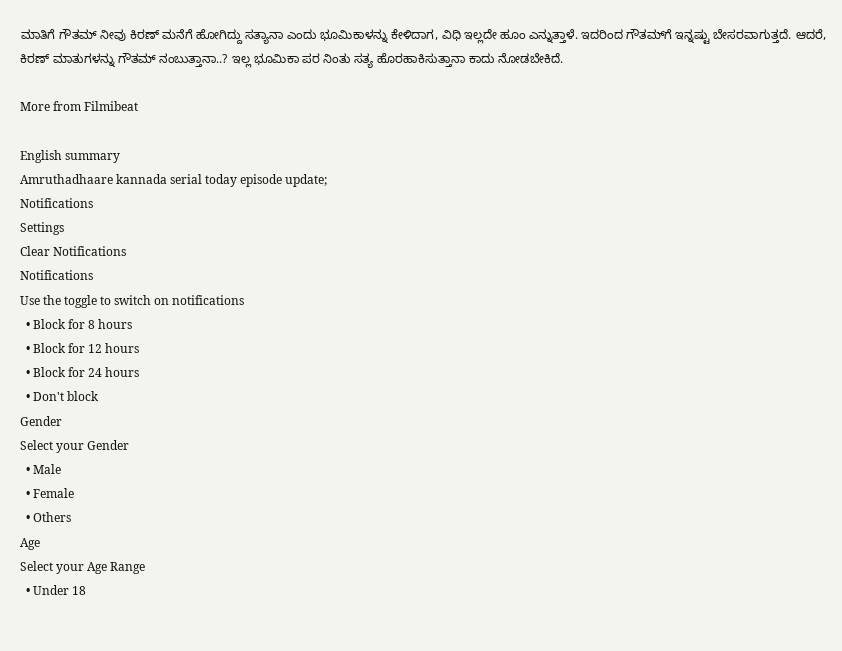ಮಾತಿಗೆ ಗೌತಮ್ ನೀವು ಕಿರಣ್ ಮನೆಗೆ ಹೋಗಿದ್ದು ಸತ್ಯಾನಾ ಎಂದು ಭೂಮಿಕಾಳನ್ನು ಕೇಳಿದಾಗ, ವಿಧಿ ಇಲ್ಲದೇ ಹೂಂ ಎನ್ನುತ್ತಾಳೆ. ಇದರಿಂದ ಗೌತಮ್‌ಗೆ ಇನ್ನಷ್ಟು ಬೇಸರವಾಗುತ್ತದೆ. ಆದರೆ, ಕಿರಣ್ ಮಾತುಗಳನ್ನು ಗೌತಮ್ ನಂಬುತ್ತಾನಾ..? ಇಲ್ಲ ಭೂಮಿಕಾ ಪರ ನಿಂತು ಸತ್ಯ ಹೊರಹಾಕಿಸುತ್ತಾನಾ ಕಾದು ನೋಡಬೇಕಿದೆ.

More from Filmibeat

English summary
Amruthadhaare kannada serial today episode update;
Notifications
Settings
Clear Notifications
Notifications
Use the toggle to switch on notifications
  • Block for 8 hours
  • Block for 12 hours
  • Block for 24 hours
  • Don't block
Gender
Select your Gender
  • Male
  • Female
  • Others
Age
Select your Age Range
  • Under 18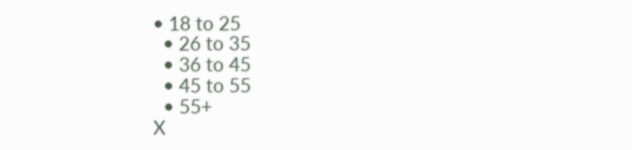• 18 to 25
  • 26 to 35
  • 36 to 45
  • 45 to 55
  • 55+
X